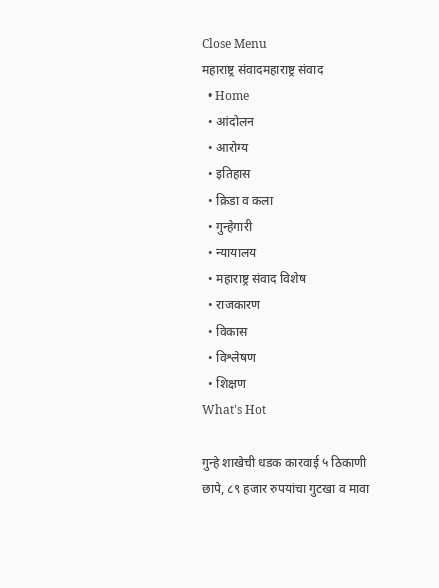Close Menu
महाराष्ट्र संवादमहाराष्ट्र संवाद
  • Home
  • आंदोलन
  • आरोग्य
  • इतिहास
  • क्रिडा व कला
  • गुन्हेगारी
  • न्यायालय
  • महाराष्ट्र संवाद विशेष
  • राजकारण
  • विकास
  • विश्लेषण
  • शिक्षण
What's Hot

गुन्हे शाखेची धडक कारवाई ५ ठिकाणी छापे, ८९ हजार रुपयांचा गुटखा व मावा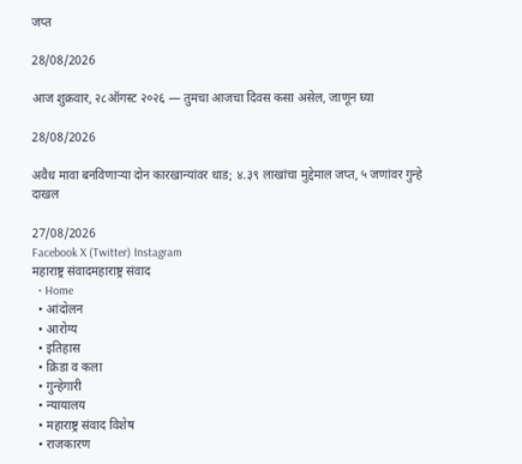जप्त

28/08/2026

आज शुक्रवार, २८ऑगस्ट २०२६ — तुमचा आजचा दिवस कसा असेल, जाणून घ्या

28/08/2026

अवैध मावा बनविणाऱ्या दोन कारखान्यांवर धाड; ४.३९ लाखांचा मुद्देमाल जप्त, ५ जणांवर गुन्हे दाखल

27/08/2026
Facebook X (Twitter) Instagram
महाराष्ट्र संवादमहाराष्ट्र संवाद
  • Home
  • आंदोलन
  • आरोग्य
  • इतिहास
  • क्रिडा व कला
  • गुन्हेगारी
  • न्यायालय
  • महाराष्ट्र संवाद विशेष
  • राजकारण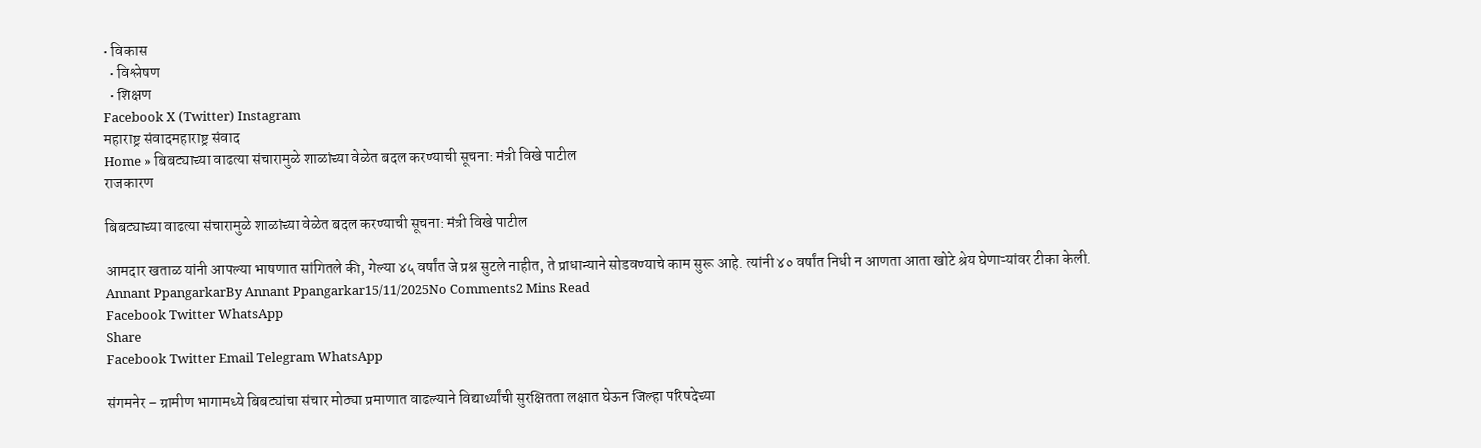• विकास
  • विश्लेषण
  • शिक्षण
Facebook X (Twitter) Instagram
महाराष्ट्र संवादमहाराष्ट्र संवाद
Home » बिबट्याच्या वाढत्या संचारामुळे शाळांच्या वेळेत बदल करण्याची सूचना: मंत्री विखे पाटील
राजकारण

बिबट्याच्या वाढत्या संचारामुळे शाळांच्या वेळेत बदल करण्याची सूचना: मंत्री विखे पाटील

आमदार खताळ यांनी आपल्या भाषणात सांगितले की, गेल्या ४५ वर्षांत जे प्रश्न सुटले नाहीत, ते प्राधान्याने सोडवण्याचे काम सुरू आहे. त्यांनी ४० वर्षांत निधी न आणता आता खोटे श्रेय घेणाऱ्यांवर टीका केली.
Annant PpangarkarBy Annant Ppangarkar15/11/2025No Comments2 Mins Read
Facebook Twitter WhatsApp
Share
Facebook Twitter Email Telegram WhatsApp

संगमनेर – ग्रामीण भागामध्ये बिबट्यांचा संचार मोठ्या प्रमाणात वाढल्याने विद्यार्थ्यांची सुरक्षितता लक्षात घेऊन जिल्हा परिषदेच्या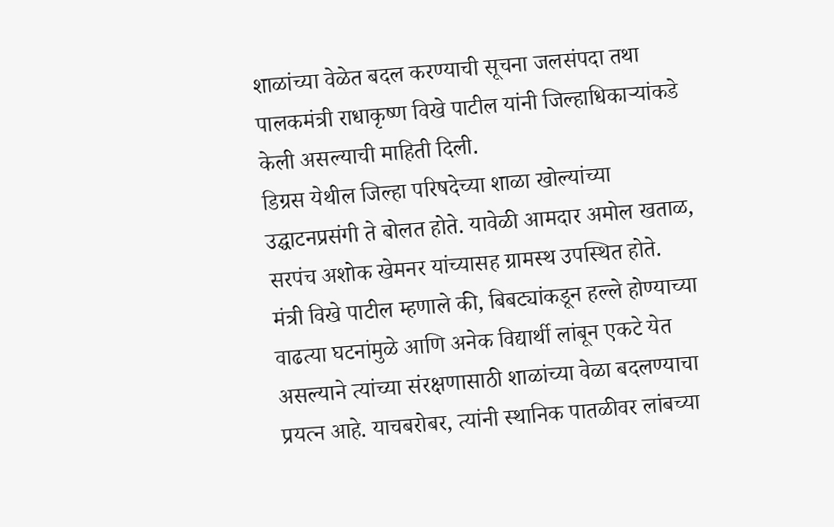शाळांच्या वेळेत बदल करण्याची सूचना जलसंपदा तथा पालकमंत्री राधाकृष्ण विखे पाटील यांनी जिल्हाधिकाऱ्यांकडे केली असल्याची माहिती दिली.
डिग्रस येथील जिल्हा परिषदेच्या शाळा खोल्यांच्या उद्घाटनप्रसंगी ते बोलत होते. यावेळी आमदार अमोल खताळ, सरपंच अशोक खेमनर यांच्यासह ग्रामस्थ उपस्थित होते.
मंत्री विखे पाटील म्हणाले की, बिबट्यांकडून हल्ले होण्याच्या वाढत्या घटनांमुळे आणि अनेक विद्यार्थी लांबून एकटे येत असल्याने त्यांच्या संरक्षणासाठी शाळांच्या वेळा बदलण्याचा प्रयत्न आहे. याचबरोबर, त्यांनी स्थानिक पातळीवर लांबच्या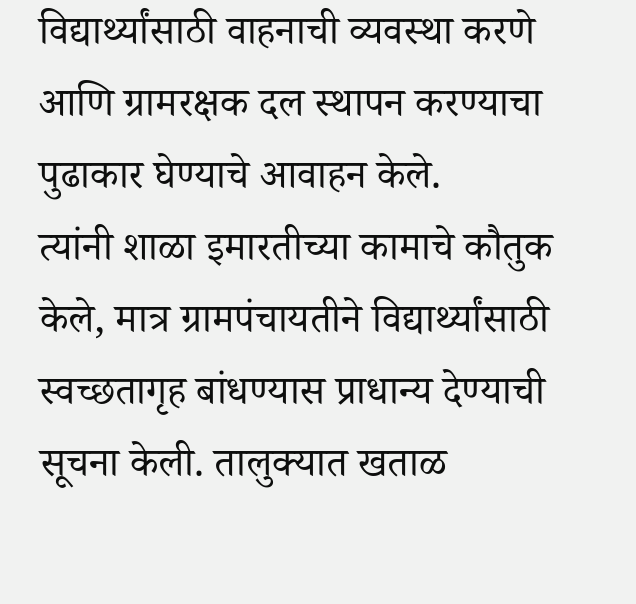विद्यार्थ्यांसाठी वाहनाची व्यवस्था करणे आणि ग्रामरक्षक दल स्थापन करण्याचा पुढाकार घेण्याचे आवाहन केले.
त्यांनी शाळा इमारतीच्या कामाचे कौतुक केले, मात्र ग्रामपंचायतीने विद्यार्थ्यांसाठी स्वच्छतागृह बांधण्यास प्राधान्य देण्याची सूचना केली. तालुक्यात खताळ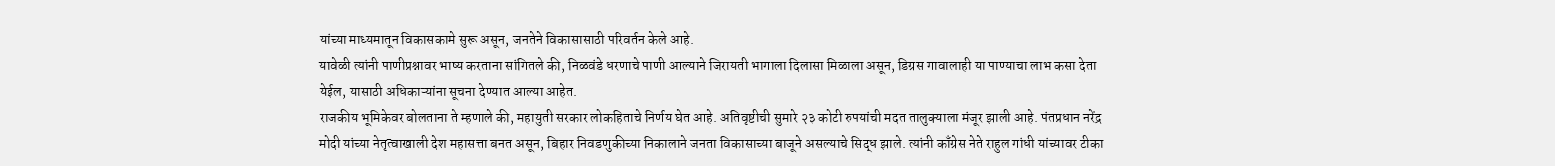यांच्या माध्यमातून विकासकामे सुरू असून, जनतेने विकासासाठी परिवर्तन केले आहे.
यावेळी त्यांनी पाणीप्रश्नावर भाष्य करताना सांगितले की, निळवंडे धरणाचे पाणी आल्याने जिरायती भागाला दिलासा मिळाला असून, डिग्रस गावालाही या पाण्याचा लाभ कसा देता येईल, यासाठी अधिकाऱ्यांना सूचना देण्यात आल्या आहेत.
राजकीय भूमिकेवर बोलताना ते म्हणाले की, महायुती सरकार लोकहिताचे निर्णय घेत आहे. अतिवृष्टीची सुमारे २३ कोटी रुपयांची मदत तालुक्याला मंजूर झाली आहे. पंतप्रधान नरेंद्र मोदी यांच्या नेतृत्वाखाली देश महासत्ता बनत असून, बिहार निवडणुकीच्या निकालाने जनता विकासाच्या बाजूने असल्याचे सिद्ध झाले. त्यांनी काँग्रेस नेते राहुल गांधी यांच्यावर टीका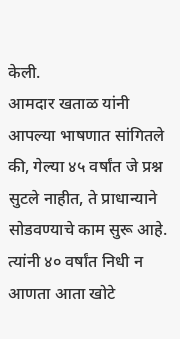केली.
आमदार खताळ यांनी आपल्या भाषणात सांगितले की, गेल्या ४५ वर्षांत जे प्रश्न सुटले नाहीत, ते प्राधान्याने सोडवण्याचे काम सुरू आहे. त्यांनी ४० वर्षांत निधी न आणता आता खोटे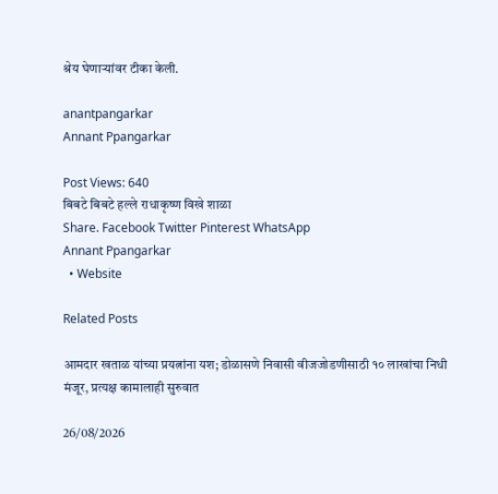श्रेय घेणाऱ्यांवर टीका केली.

anantpangarkar
Annant Ppangarkar

Post Views: 640
बिबटे बिबटे हल्ले राधाकृष्ण विखे शाळा
Share. Facebook Twitter Pinterest WhatsApp
Annant Ppangarkar
  • Website

Related Posts

आमदार खताळ यांच्या प्रयत्नांना यश; डोळासणे निवासी वीजजोडणीसाठी १० लाखांचा निधी मंजूर, प्रत्यक्ष कामालाही सुरुवात

26/08/2026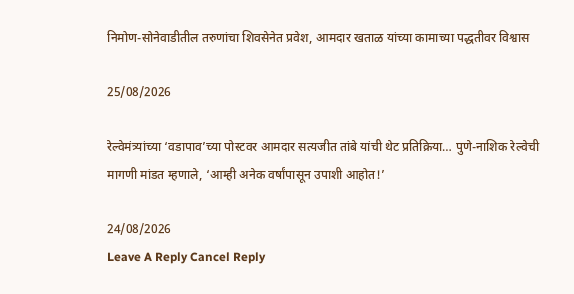निमोण-सोनेवाडीतील तरुणांचा शिवसेनेत प्रवेश, आमदार खताळ यांच्या कामाच्या पद्धतीवर विश्वास

25/08/2026

रेल्वेमंत्र्यांच्या ‘वडापाव’च्या पोस्टवर आमदार सत्यजीत तांबे यांची थेट प्रतिक्रिया… पुणे-नाशिक रेल्वेची मागणी मांडत म्हणाले, ‘आम्ही अनेक वर्षांपासून उपाशी आहोत!’

24/08/2026
Leave A Reply Cancel Reply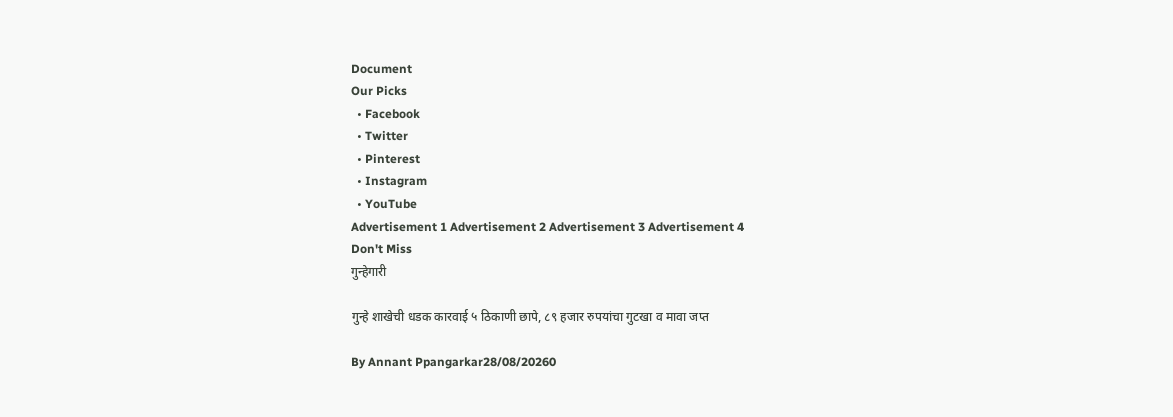Document
Our Picks
  • Facebook
  • Twitter
  • Pinterest
  • Instagram
  • YouTube
Advertisement 1 Advertisement 2 Advertisement 3 Advertisement 4
Don't Miss
गुन्हेगारी

गुन्हे शाखेची धडक कारवाई ५ ठिकाणी छापे, ८९ हजार रुपयांचा गुटखा व मावा जप्त

By Annant Ppangarkar28/08/20260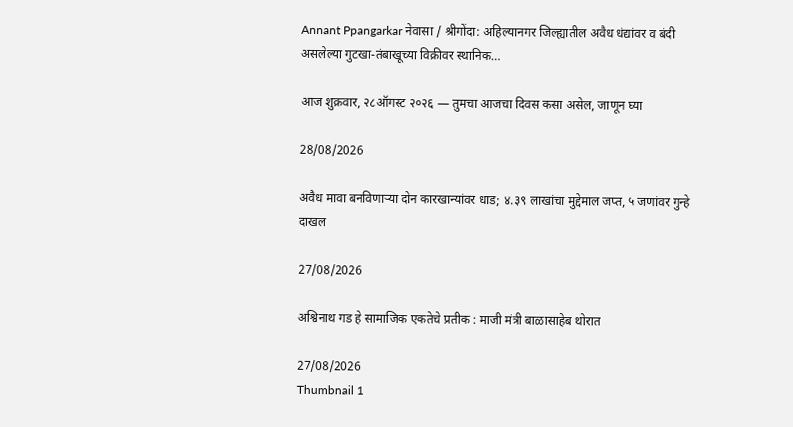Annant Ppangarkar नेवासा / श्रीगोंदा: अहिल्यानगर जिल्ह्यातील अवैध धंद्यांवर व बंदी असलेल्या गुटखा-तंबाखूच्या विक्रीवर स्थानिक…

आज शुक्रवार, २८ऑगस्ट २०२६ — तुमचा आजचा दिवस कसा असेल, जाणून घ्या

28/08/2026

अवैध मावा बनविणाऱ्या दोन कारखान्यांवर धाड; ४.३९ लाखांचा मुद्देमाल जप्त, ५ जणांवर गुन्हे दाखल

27/08/2026

अश्विनाथ गड हे सामाजिक एकतेचे प्रतीक : माजी मंत्री बाळासाहेब थोरात

27/08/2026
Thumbnail 1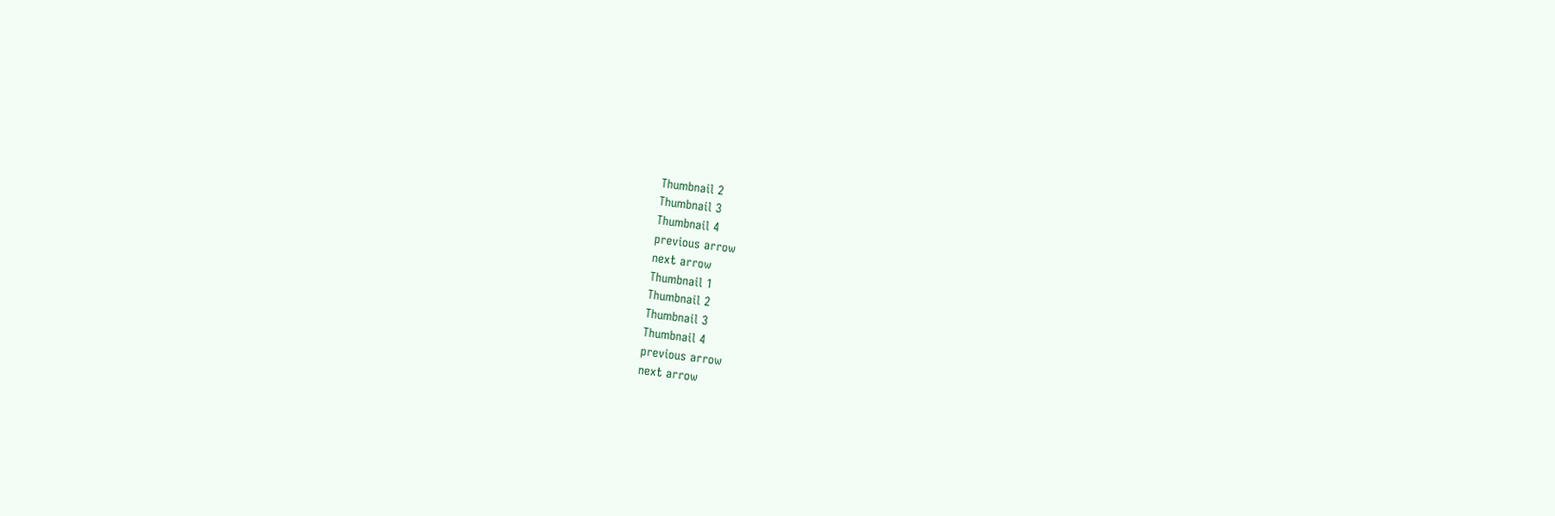Thumbnail 2
Thumbnail 3
Thumbnail 4
previous arrow
next arrow
Thumbnail 1
Thumbnail 2
Thumbnail 3
Thumbnail 4
previous arrow
next arrow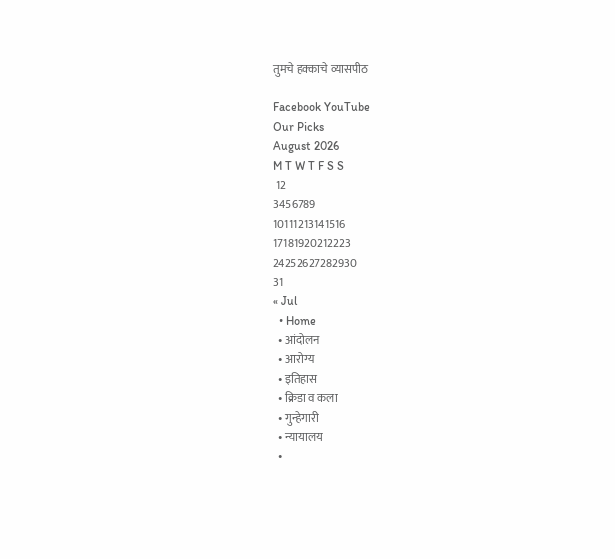तुमचे हक्काचे व्यासपीठ

Facebook YouTube
Our Picks
August 2026
M T W T F S S
 12
3456789
10111213141516
17181920212223
24252627282930
31
« Jul
  • Home
  • आंदोलन
  • आरोग्य
  • इतिहास
  • क्रिडा व कला
  • गुन्हेगारी
  • न्यायालय
  •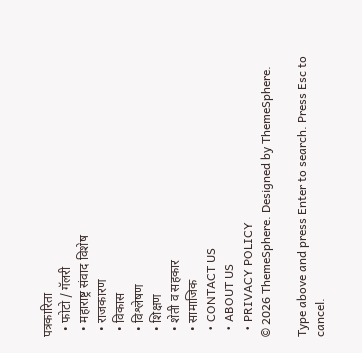पत्रकारिता
  • फोटो / गॅलरी
  • महाराष्ट्र संवाद विशेष
  • राजकारण
  • विकास
  • विश्लेषण
  • शिक्षण
  • शेती व सहकार
  • सामाजिक
  • CONTACT US
  • ABOUT US
  • PRIVACY POLICY
© 2026 ThemeSphere. Designed by ThemeSphere.

Type above and press Enter to search. Press Esc to cancel.